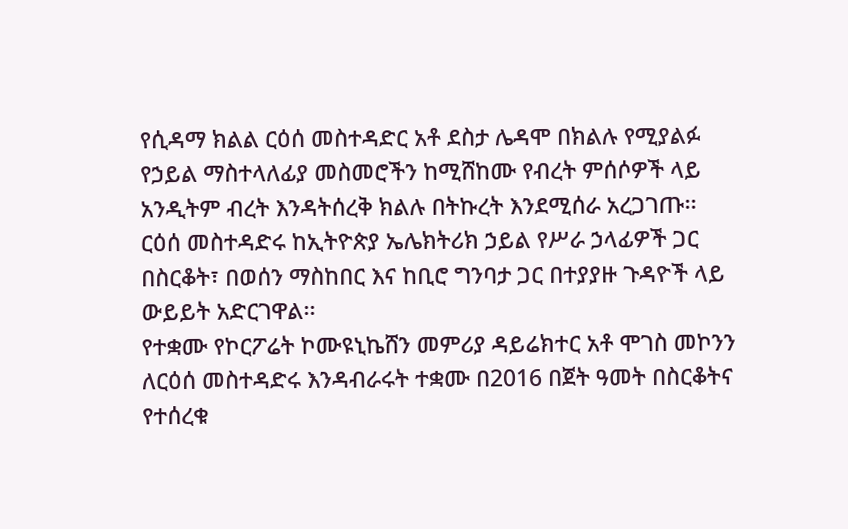የሲዳማ ክልል ርዕሰ መስተዳድር አቶ ደስታ ሌዳሞ በክልሉ የሚያልፉ የኃይል ማስተላለፊያ መስመሮችን ከሚሸከሙ የብረት ምሰሶዎች ላይ አንዲትም ብረት እንዳትሰረቅ ክልሉ በትኩረት እንደሚሰራ አረጋገጡ፡፡
ርዕሰ መስተዳድሩ ከኢትዮጵያ ኤሌክትሪክ ኃይል የሥራ ኃላፊዎች ጋር በስርቆት፣ በወሰን ማስከበር እና ከቢሮ ግንባታ ጋር በተያያዙ ጉዳዮች ላይ ውይይት አድርገዋል፡፡
የተቋሙ የኮርፖሬት ኮሙዩኒኬሸን መምሪያ ዳይሬክተር አቶ ሞገስ መኮንን ለርዕሰ መስተዳድሩ እንዳብራሩት ተቋሙ በ2016 በጀት ዓመት በስርቆትና የተሰረቁ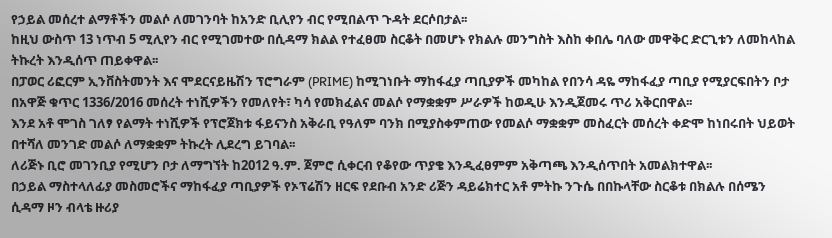የኃይል መሰረተ ልማቶችን መልሶ ለመገንባት ከአንድ ቢሊየን ብር የሚበልጥ ጉዳት ደርሶበታል፡፡
ከዚህ ውስጥ 13 ነጥብ 5 ሚሊየን ብር የሚገመተው በሲዳማ ክልል የተፈፀመ ስርቆት በመሆኑ የክልሉ መንግስት እስከ ቀበሌ ባለው መዋቅር ድርጊቱን ለመከላከል ትኩረት እንዲሰጥ ጠይቀዋል፡፡
በፓወር ሪፎርም ኢንቨስትመንት እና ሞደርናይዜሽን ፕሮግራም (PRIME) ከሚገነቡት ማከፋፈያ ጣቢያዎች መካከል የበንሳ ዳዬ ማከፋፈያ ጣቢያ የሚያርፍበትን ቦታ በአዋጅ ቁጥር 1336/2016 መሰረት ተነሺዎችን የመለየት፣ ካሳ የመክፈልና መልሶ የማቋቋም ሥራዎች ከወዲሁ እንዲጀመሩ ጥሪ አቅርበዋል፡፡
እንደ አቶ ሞገስ ገለፃ የልማት ተነሺዎች የፕሮጀክቱ ፋይናንስ አቅራቢ የዓለም ባንክ በሚያስቀምጠው የመልሶ ማቋቋም መስፈርት መሰረት ቀድሞ ከነበሩበት ህይወት በተሻለ መንገድ መልሶ ለማቋቋም ትኩረት ሊደረግ ይገባል፡፡
ለሪጅኑ ቢሮ መገንቢያ የሚሆን ቦታ ለማግኘት ከ2012 ዓ.ም. ጀምሮ ሲቀርብ የቆየው ጥያቄ እንዲፈፀምም አቅጣጫ እንዲሰጥበት አመልክተዋል፡፡
በኃይል ማስተላለፊያ መስመሮችና ማከፋፈያ ጣቢያዎች የኦፕሬሽን ዘርፍ የደቡብ አንድ ሪጅን ዳይሬክተር አቶ ምትኩ ንጉሴ በበኩላቸው ስርቆቱ በክልሉ በሰሜን ሲዳማ ዞን ብላቴ ዙሪያ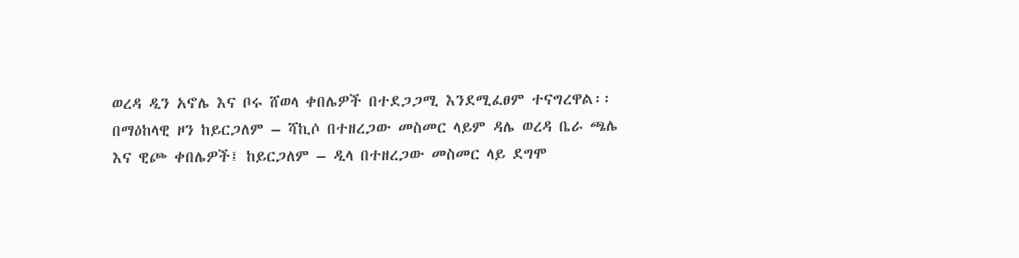ወረዳ ዲን አኖሌ እና ቦሩ ሸወላ ቀበሌዎች በተደጋጋሚ እንደሚፈፀም ተናግረዋል፡፡
በማዕከላዊ ዞን ከይርጋለም – ሻኪሶ በተዘረጋው መስመር ላይም ዳሌ ወረዳ ቤራ ጫሌ እና ዊጮ ቀበሌዎች፤ ከይርጋለም – ዲላ በተዘረጋው መስመር ላይ ደግሞ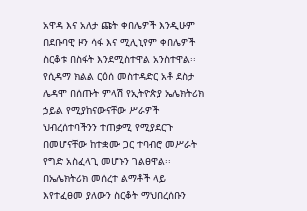አዋዳ እና አለታ ጩት ቀበሌዎች እንዲሁም በደቡባዊ ዞን ሳፋ እና ሚሊኒየም ቀበሌዎች ስርቆቱ በስፋት እንደሚስተዋል አንስተዋል፡፡
የሲዳማ ክልል ርዕሰ መስተዳድር አቶ ደስታ ሌዳሞ በሰጡት ምላሽ የኢትዮጵያ ኤሌክትሪክ ኃይል የሚያከናውናቸው ሥራዎች ህብረሰተባችንን ተጠቃሚ የሚያደርጉ በመሆናቸው ከተቋሙ ጋር ተባብሮ መሥራት የግድ አስፈላጊ መሆኑን ገልፀዋል፡፡
በኤሌክትሪክ መሰረተ ልማቶች ላይ እየተፈፀመ ያለውን ስርቆት ማህበረሰቡን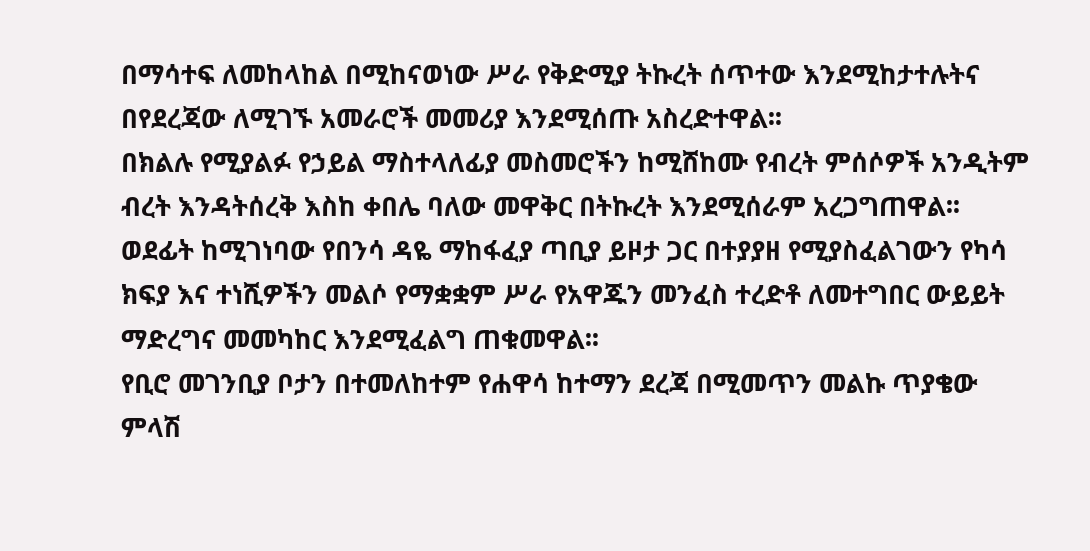በማሳተፍ ለመከላከል በሚከናወነው ሥራ የቅድሚያ ትኩረት ሰጥተው እንደሚከታተሉትና በየደረጃው ለሚገኙ አመራሮች መመሪያ እንደሚሰጡ አስረድተዋል፡፡
በክልሉ የሚያልፉ የኃይል ማስተላለፊያ መስመሮችን ከሚሸከሙ የብረት ምሰሶዎች አንዲትም ብረት እንዳትሰረቅ እስከ ቀበሌ ባለው መዋቅር በትኩረት እንደሚሰራም አረጋግጠዋል፡፡
ወደፊት ከሚገነባው የበንሳ ዳዬ ማከፋፈያ ጣቢያ ይዞታ ጋር በተያያዘ የሚያስፈልገውን የካሳ ክፍያ እና ተነሺዎችን መልሶ የማቋቋም ሥራ የአዋጁን መንፈስ ተረድቶ ለመተግበር ውይይት ማድረግና መመካከር እንደሚፈልግ ጠቁመዋል፡፡
የቢሮ መገንቢያ ቦታን በተመለከተም የሐዋሳ ከተማን ደረጃ በሚመጥን መልኩ ጥያቄው ምላሽ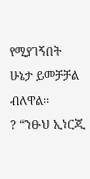የሚያገኝበት ሁኔታ ይመቻቻል ብለዋል፡፡
? “ንፁህ ኢነርጂ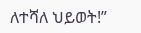ለተሻለ ህይወት!”